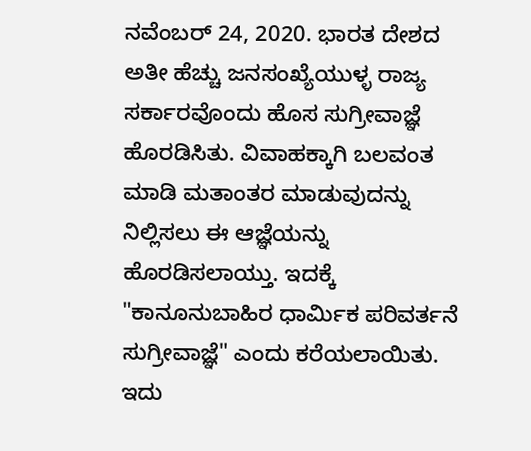ನವೆಂಬರ್ 24, 2020. ಭಾರತ ದೇಶದ ಅತೀ ಹೆಚ್ಚು ಜನಸಂಖ್ಯೆಯುಳ್ಳ ರಾಜ್ಯ ಸರ್ಕಾರವೊಂದು ಹೊಸ ಸುಗ್ರೀವಾಜ್ಞೆ ಹೊರಡಿಸಿತು. ವಿವಾಹಕ್ಕಾಗಿ ಬಲವಂತ ಮಾಡಿ ಮತಾಂತರ ಮಾಡುವುದನ್ನು ನಿಲ್ಲಿಸಲು ಈ ಆಜ್ಞೆಯನ್ನು ಹೊರಡಿಸಲಾಯ್ತು. ಇದಕ್ಕೆ "ಕಾನೂನುಬಾಹಿರ ಧಾರ್ಮಿಕ ಪರಿವರ್ತನೆ ಸುಗ್ರೀವಾಜ್ಞೆ" ಎಂದು ಕರೆಯಲಾಯಿತು. ಇದು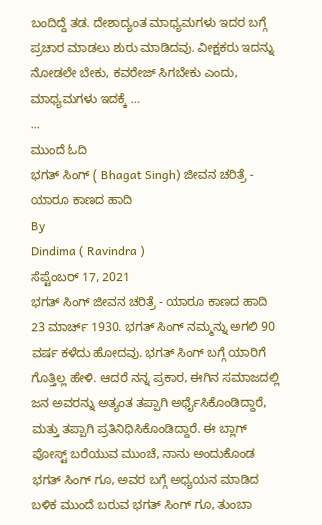ಬಂದಿದ್ದೆ ತಡ. ದೇಶಾದ್ಯಂತ ಮಾಧ್ಯಮಗಳು ಇದರ ಬಗ್ಗೆ ಪ್ರಚಾರ ಮಾಡಲು ಶುರು ಮಾಡಿದವು. ವೀಕ್ಷಕರು ಇದನ್ನು ನೋಡಲೇ ಬೇಕು, ಕವರೇಜ್ ಸಿಗಬೇಕು ಎಂದು, ಮಾಧ್ಯಮಗಳು ಇದಕ್ಕೆ …
...
ಮುಂದೆ ಓದಿ
ಭಗತ್ ಸಿಂಗ್ ( Bhagat Singh) ಜೀವನ ಚರಿತ್ರೆ - ಯಾರೂ ಕಾಣದ ಹಾದಿ
By
Dindima ( Ravindra )
ಸೆಪ್ಟೆಂಬರ್ 17, 2021
ಭಗತ್ ಸಿಂಗ್ ಜೀವನ ಚರಿತ್ರೆ - ಯಾರೂ ಕಾಣದ ಹಾದಿ 23 ಮಾರ್ಚ್ 1930. ಭಗತ್ ಸಿಂಗ್ ನಮ್ಮನ್ನು ಅಗಲಿ 90 ವರ್ಷ ಕಳೆದು ಹೋದವು. ಭಗತ್ ಸಿಂಗ್ ಬಗ್ಗೆ ಯಾರಿಗೆ ಗೊತ್ತಿಲ್ಲ ಹೇಳಿ. ಆದರೆ ನನ್ನ ಪ್ರಕಾರ, ಈಗಿನ ಸಮಾಜದಲ್ಲಿ ಜನ ಅವರನ್ನು ಅತ್ಯಂತ ತಪ್ಪಾಗಿ ಅರ್ಥೈಸಿಕೊಂಡಿದ್ದಾರೆ, ಮತ್ತು ತಪ್ಪಾಗಿ ಪ್ರತಿನಿಧಿಸಿಕೊಂಡಿದ್ದಾರೆ. ಈ ಬ್ಲಾಗ್ ಪೋಸ್ಟ್ ಬರೆಯುವ ಮುಂಚೆ, ನಾನು ಅಂದುಕೊಂಡ ಭಗತ್ ಸಿಂಗ್ ಗೂ, ಅವರ ಬಗ್ಗೆ ಅಧ್ಯಯನ ಮಾಡಿದ ಬಳಿಕ ಮುಂದೆ ಬರುವ ಭಗತ್ ಸಿಂಗ್ ಗೂ, ತುಂಬಾ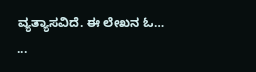ವ್ಯತ್ಯಾಸವಿದೆ. ಈ ಲೇಖನ ಓ…
...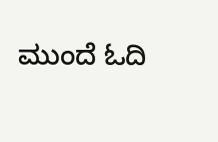ಮುಂದೆ ಓದಿ